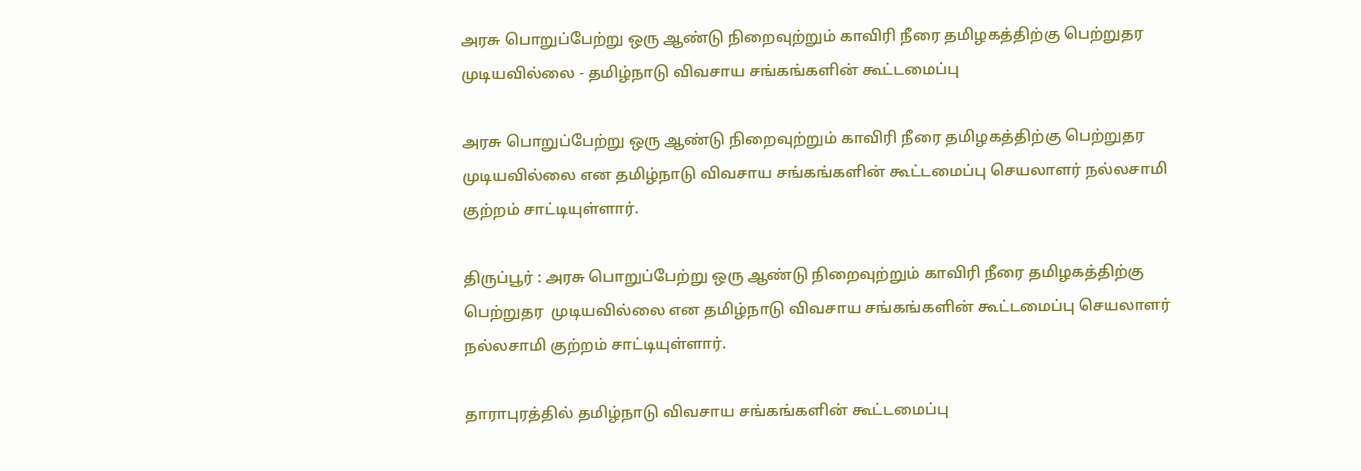அரசு பொறுப்பேற்று ஒரு ஆண்டு நிறைவுற்றும் காவிரி நீரை தமிழகத்திற்கு பெற்றுதர முடியவில்லை - தமிழ்நாடு விவசாய சங்கங்களின் கூட்டமைப்பு

அரசு பொறுப்பேற்று ஒரு ஆண்டு நிறைவுற்றும் காவிரி நீரை தமிழகத்திற்கு பெற்றுதர முடியவில்லை என தமிழ்நாடு விவசாய சங்கங்களின் கூட்டமைப்பு செயலாளர் நல்லசாமி குற்றம் சாட்டியுள்ளார்.

திருப்பூர் : அரசு பொறுப்பேற்று ஒரு ஆண்டு நிறைவுற்றும் காவிரி நீரை தமிழகத்திற்கு பெற்றுதர  முடியவில்லை என தமிழ்நாடு விவசாய சங்கங்களின் கூட்டமைப்பு செயலாளர் நல்லசாமி குற்றம் சாட்டியுள்ளார்.

தாராபுரத்தில் தமிழ்நாடு விவசாய சங்கங்களின் கூட்டமைப்பு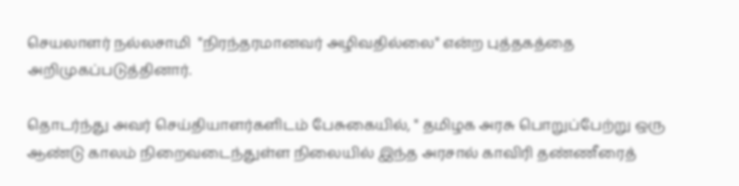செயலாளர் நல்லசாமி  "நிரந்தரமானவர் அழிவதில்லை" என்ற புத்தகத்தை அறிமுகப்படுத்தினார்.

தொடர்ந்து அவர் செய்தியாளர்களிடம் பேசுகையில், " தமிழக அரசு பொறுப்பேற்று ஒரு ஆண்டு காலம் நிறைவடைந்துள்ள நிலையில் இந்த அரசால் காவிரி தண்ணீரைத்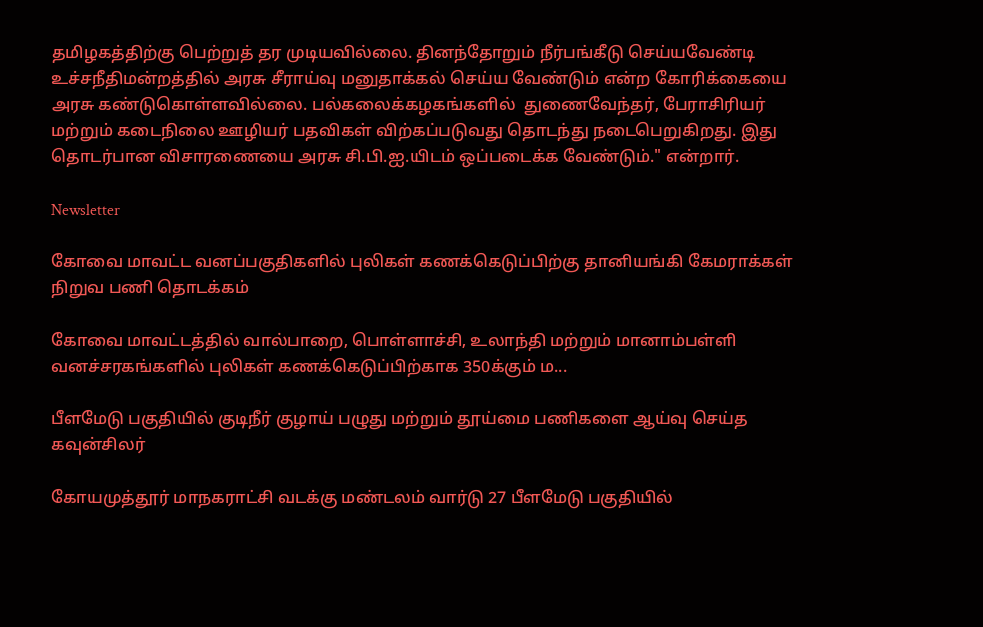தமிழகத்திற்கு பெற்றுத் தர முடியவில்லை. தினந்தோறும் நீர்பங்கீடு செய்யவேண்டி உச்சநீதிமன்றத்தில் அரசு சீராய்வு மனுதாக்கல் செய்ய வேண்டும் என்ற கோரிக்கையை அரசு கண்டுகொள்ளவில்லை. பல்கலைக்கழகங்களில்  துணைவேந்தர், பேராசிரியர் மற்றும் கடைநிலை ஊழியர் பதவிகள் விற்கப்படுவது தொடந்து நடைபெறுகிறது. இது தொடர்பான விசாரணையை அரசு சி.பி.ஐ.யிடம் ஒப்படைக்க வேண்டும்." என்றார்.

Newsletter

கோவை மாவட்ட வனப்பகுதிகளில் புலிகள் கணக்கெடுப்பிற்கு தானியங்கி கேமராக்கள் நிறுவ பணி தொடக்கம்

கோவை மாவட்டத்தில் வால்பாறை, பொள்ளாச்சி, உலாந்தி மற்றும் மானாம்பள்ளி வனச்சரகங்களில் புலிகள் கணக்கெடுப்பிற்காக 350க்கும் ம...

பீளமேடு பகுதியில் குடிநீர் குழாய் பழுது மற்றும் தூய்மை பணிகளை ஆய்வு செய்த கவுன்சிலர்

கோயமுத்தூர் மாநகராட்சி வடக்கு மண்டலம் வார்டு 27 பீளமேடு பகுதியில்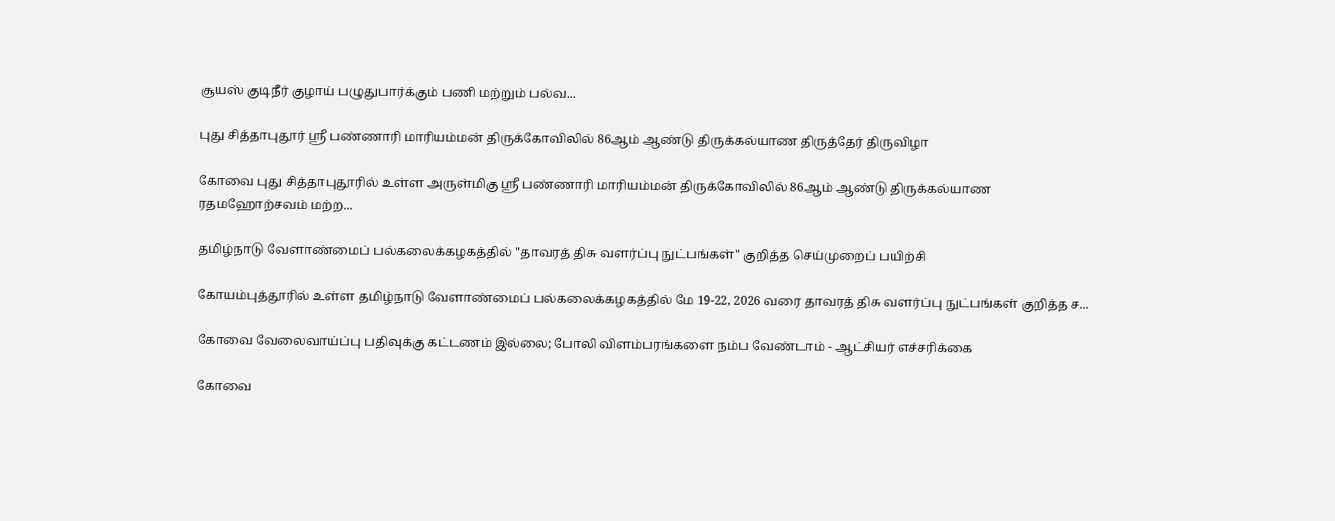சூயஸ் குடிநீர் குழாய் பழுதுபார்க்கும் பணி மற்றும் பல்வ...

புது சித்தாபுதூர் ஸ்ரீ பண்ணாரி மாரியம்மன் திருக்கோவிலில் 86ஆம் ஆண்டு திருக்கல்யாண திருத்தேர் திருவிழா

கோவை புது சித்தாபுதூரில் உள்ள அருள்மிகு ஸ்ரீ பண்ணாரி மாரியம்மன் திருக்கோவிலில் 86ஆம் ஆண்டு திருக்கல்யாண ரதமஹோற்சவம் மற்ற...

தமிழ்நாடு வேளாண்மைப் பல்கலைக்கழகத்தில் "தாவரத் திசு வளர்ப்பு நுட்பங்கள்" குறித்த செய்முறைப் பயிற்சி

கோயம்புத்தூரில் உள்ள தமிழ்நாடு வேளாண்மைப் பல்கலைக்கழகத்தில் மே 19-22, 2026 வரை தாவரத் திசு வளர்ப்பு நுட்பங்கள் குறித்த ச...

கோவை வேலைவாய்ப்பு பதிவுக்கு கட்டணம் இல்லை; போலி விளம்பரங்களை நம்ப வேண்டாம் - ஆட்சியர் எச்சரிக்கை

கோவை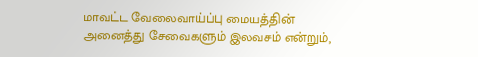மாவட்ட வேலைவாய்ப்பு மையத்தின் அனைத்து சேவைகளும் இலவசம் என்றும்,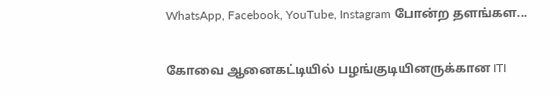WhatsApp, Facebook, YouTube, Instagram போன்ற தளங்கள...

கோவை ஆனைகட்டியில் பழங்குடியினருக்கான ITI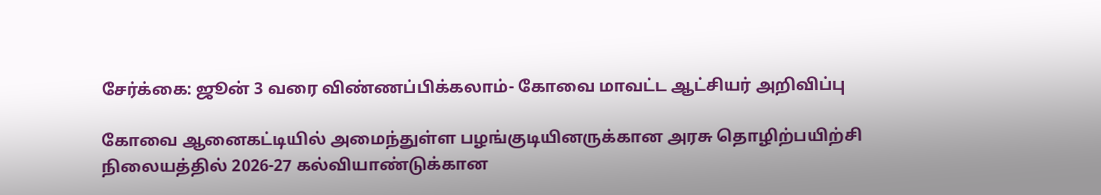சேர்க்கை: ஜூன் 3 வரை விண்ணப்பிக்கலாம்- கோவை மாவட்ட ஆட்சியர் அறிவிப்பு

கோவை ஆனைகட்டியில் அமைந்துள்ள பழங்குடியினருக்கான அரசு தொழிற்பயிற்சி நிலையத்தில் 2026-27 கல்வியாண்டுக்கான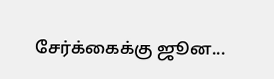சேர்க்கைக்கு ஜூன...